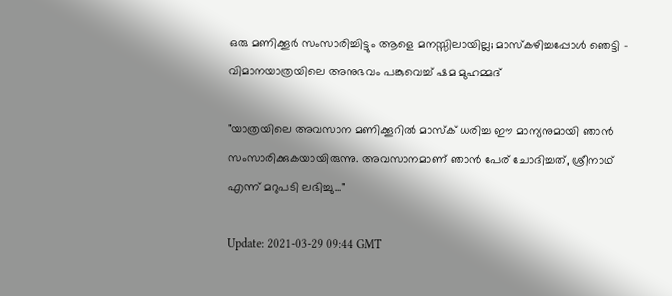ഒരു മണിക്കൂർ സംസാരിച്ചിട്ടും ആളെ മനസ്സിലായില്ല; മാസ്‌കഴിച്ചപ്പോൾ ഞെട്ടി - വിമാനയാത്രയിലെ അനുഭവം പങ്കുവെച്ച് ഷമ മുഹമ്മദ്

"യാത്രയിലെ അവസാന മണിക്കൂറിൽ മാസ്‌ക് ധരിച്ച ഈ മാന്യനുമായി ഞാൻ സംസാരിക്കുകയായിരുന്നു. അവസാനമാണ് ഞാൻ പേര് ചോദിച്ചത്, ശ്രീനാഥ് എന്ന് മറുപടി ലഭിച്ചു..."

Update: 2021-03-29 09:44 GMT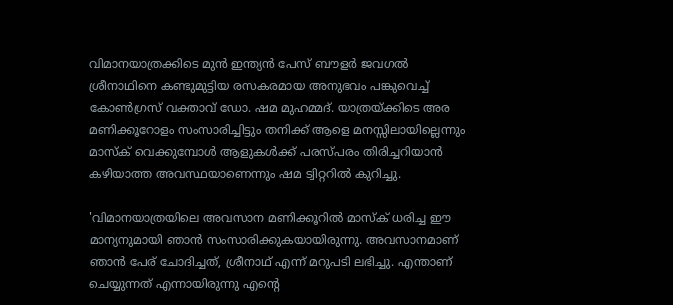വിമാനയാത്രക്കിടെ മുൻ ഇന്ത്യൻ പേസ് ബൗളർ ജവഗൽ ശ്രീനാഥിനെ കണ്ടുമുട്ടിയ രസകരമായ അനുഭവം പങ്കുവെച്ച് കോൺഗ്രസ് വക്താവ് ഡോ. ഷമ മുഹമ്മദ്. യാത്രയ്ക്കിടെ അര മണിക്കൂറോളം സംസാരിച്ചിട്ടും തനിക്ക് ആളെ മനസ്സിലായില്ലെന്നും മാസ്‌ക് വെക്കുമ്പോൾ ആളുകൾക്ക് പരസ്പരം തിരിച്ചറിയാൻ കഴിയാത്ത അവസ്ഥയാണെന്നും ഷമ ട്വിറ്ററിൽ കുറിച്ചു.

'വിമാനയാത്രയിലെ അവസാന മണിക്കൂറിൽ മാസ്‌ക് ധരിച്ച ഈ മാന്യനുമായി ഞാൻ സംസാരിക്കുകയായിരുന്നു. അവസാനമാണ് ഞാൻ പേര് ചോദിച്ചത്, ശ്രീനാഥ് എന്ന് മറുപടി ലഭിച്ചു. എന്താണ് ചെയ്യുന്നത് എന്നായിരുന്നു എന്റെ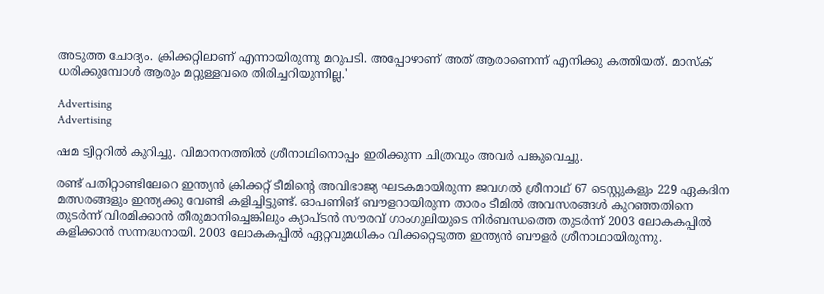അടുത്ത ചോദ്യം. ക്രിക്കറ്റിലാണ് എന്നായിരുന്നു മറുപടി. അപ്പോഴാണ് അത് ആരാണെന്ന് എനിക്കു കത്തിയത്. മാസ്‌ക് ധരിക്കുമ്പോൾ ആരും മറ്റുള്ളവരെ തിരിച്ചറിയുന്നില്ല.'

Advertising
Advertising

ഷമ ട്വിറ്ററിൽ കുറിച്ചു. വിമാനനത്തിൽ ശ്രീനാഥിനൊപ്പം ഇരിക്കുന്ന ചിത്രവും അവർ പങ്കുവെച്ചു.

രണ്ട് പതിറ്റാണ്ടിലേറെ ഇന്ത്യൻ ക്രിക്കറ്റ് ടീമിന്റെ അവിഭാജ്യ ഘടകമായിരുന്ന ജവഗൽ ശ്രീനാഥ് 67 ടെസ്റ്റുകളും 229 ഏകദിന മത്സരങ്ങളും ഇന്ത്യക്കു വേണ്ടി കളിച്ചിട്ടുണ്ട്. ഓപണിങ് ബൗളറായിരുന്ന താരം ടീമിൽ അവസരങ്ങൾ കുറഞ്ഞതിനെ തുടർന്ന് വിരമിക്കാൻ തീരുമാനിച്ചെങ്കിലും ക്യാപ്ടൻ സൗരവ് ഗാംഗുലിയുടെ നിർബന്ധത്തെ തുടർന്ന് 2003 ലോകകപ്പിൽ കളിക്കാൻ സന്നദ്ധനായി. 2003 ലോകകപ്പിൽ ഏറ്റവുമധികം വിക്കറ്റെടുത്ത ഇന്ത്യൻ ബൗളർ ശ്രീനാഥായിരുന്നു.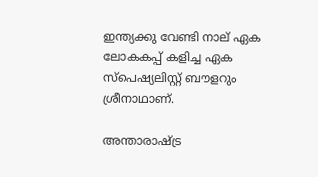ഇന്ത്യക്കു വേണ്ടി നാല് ഏക ലോകകപ്പ് കളിച്ച ഏക സ്‌പെഷ്യലിസ്റ്റ് ബൗളറും ശ്രീനാഥാണ്.

അന്താരാഷ്ട്ര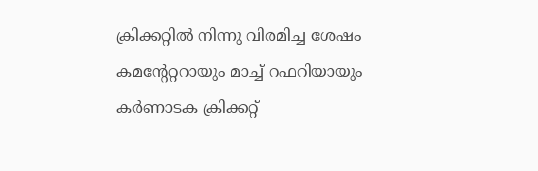ക്രിക്കറ്റിൽ നിന്നു വിരമിച്ച ശേഷം കമന്റേറ്ററായും മാച്ച് റഫറിയായും കർണാടക ക്രിക്കറ്റ്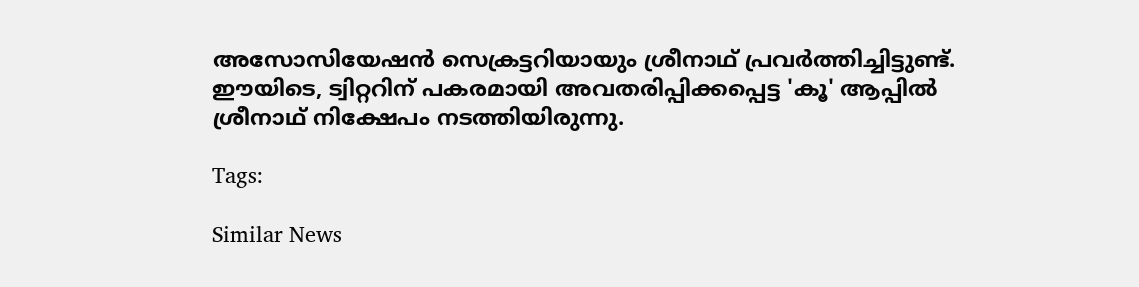അസോസിയേഷൻ സെക്രട്ടറിയായും ശ്രീനാഥ് പ്രവർത്തിച്ചിട്ടുണ്ട്. ഈയിടെ, ട്വിറ്ററിന് പകരമായി അവതരിപ്പിക്കപ്പെട്ട 'കൂ' ആപ്പിൽ ശ്രീനാഥ് നിക്ഷേപം നടത്തിയിരുന്നു.

Tags:

Similar News